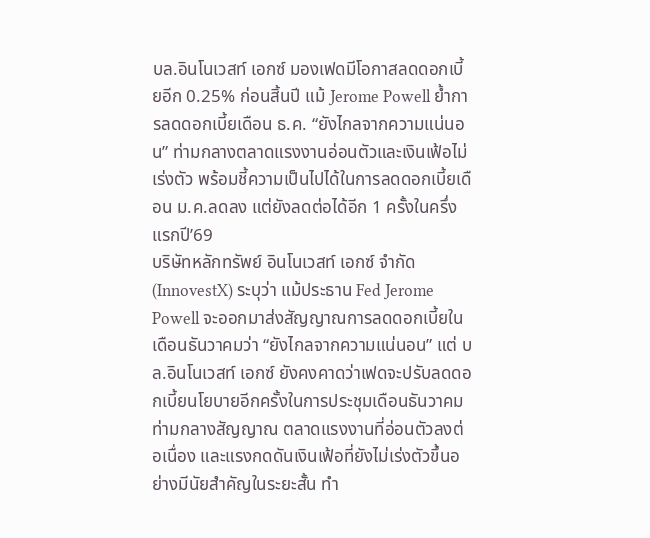บล.อินโนเวสท์ เอกซ์ มองเฟดมีโอกาสลดดอกเบี้ยอีก 0.25% ก่อนสิ้นปี แม้ Jerome Powell ย้ำการลดดอกเบี้ยเดือน ธ.ค. “ยังไกลจากความแน่นอน” ท่ามกลางตลาดแรงงานอ่อนตัวและเงินเฟ้อไม่เร่งตัว พร้อมชี้ความเป็นไปได้ในการลดดอกเบี้ยเดือน ม.ค.ลดลง แต่ยังลดต่อได้อีก 1 ครั้งในครึ่งแรกปี’69
บริษัทหลักทรัพย์ อินโนเวสท์ เอกซ์ จำกัด (InnovestX) ระบุว่า แม้ประธาน Fed Jerome Powell จะออกมาส่งสัญญาณการลดดอกเบี้ยในเดือนธันวาคมว่า “ยังไกลจากความแน่นอน” แต่ บล.อินโนเวสท์ เอกซ์ ยังคงคาดว่าเฟดจะปรับลดดอกเบี้ยนโยบายอีกครั้งในการประชุมเดือนธันวาคม ท่ามกลางสัญญาณ ตลาดแรงงานที่อ่อนตัวลงต่อเนื่อง และแรงกดดันเงินเฟ้อที่ยังไม่เร่งตัวขึ้นอย่างมีนัยสำคัญในระยะสั้น ทำ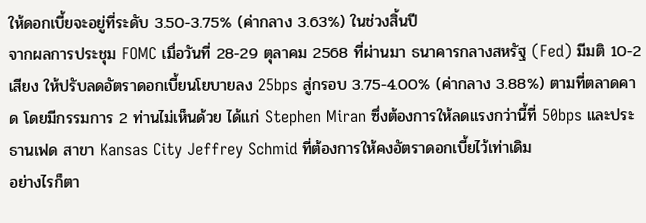ให้ดอกเบี้ยจะอยู่ที่ระดับ 3.50-3.75% (ค่ากลาง 3.63%) ในช่วงสิ้นปี
จากผลการประชุม FOMC เมื่อวันที่ 28-29 ตุลาคม 2568 ที่ผ่านมา ธนาคารกลางสหรัฐ (Fed) มีมติ 10-2 เสียง ให้ปรับลดอัตราดอกเบี้ยนโยบายลง 25bps สู่กรอบ 3.75-4.00% (ค่ากลาง 3.88%) ตามที่ตลาดคาด โดยมีกรรมการ 2 ท่านไม่เห็นด้วย ได้แก่ Stephen Miran ซึ่งต้องการให้ลดแรงกว่านี้ที่ 50bps และประธานเฟด สาขา Kansas City Jeffrey Schmid ที่ต้องการให้คงอัตราดอกเบี้ยไว้เท่าเดิม
อย่างไรก็ตา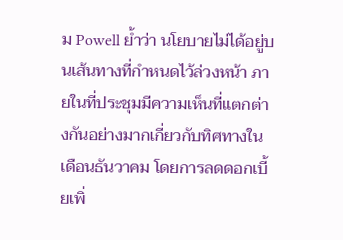ม Powell ย้ำว่า นโยบายไม่ได้อยู่บนเส้นทางที่กำหนดไว้ล่วงหน้า ภายในที่ประชุมมีความเห็นที่แตกต่างกันอย่างมากเกี่ยวกับทิศทางในเดือนธันวาคม โดยการลดดอกเบี้ยเพิ่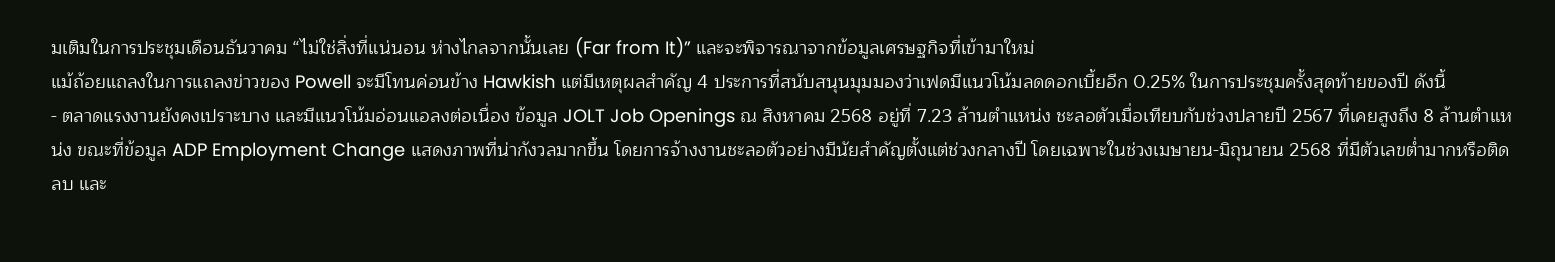มเติมในการประชุมเดือนธันวาคม “ไม่ใช่สิ่งที่แน่นอน ห่างไกลจากนั้นเลย (Far from It)” และจะพิจารณาจากข้อมูลเศรษฐกิจที่เข้ามาใหม่
แม้ถ้อยแถลงในการแถลงข่าวของ Powell จะมีโทนค่อนข้าง Hawkish แต่มีเหตุผลสำคัญ 4 ประการที่สนับสนุนมุมมองว่าเฟดมีแนวโน้มลดดอกเบี้ยอีก 0.25% ในการประชุมครั้งสุดท้ายของปี ดังนี้
- ตลาดแรงงานยังคงเปราะบาง และมีแนวโน้มอ่อนแอลงต่อเนื่อง ข้อมูล JOLT Job Openings ณ สิงหาคม 2568 อยู่ที่ 7.23 ล้านตำแหน่ง ชะลอตัวเมื่อเทียบกับช่วงปลายปี 2567 ที่เคยสูงถึง 8 ล้านตำแหน่ง ขณะที่ข้อมูล ADP Employment Change แสดงภาพที่น่ากังวลมากขึ้น โดยการจ้างงานชะลอตัวอย่างมีนัยสำคัญตั้งแต่ช่วงกลางปี โดยเฉพาะในช่วงเมษายน-มิถุนายน 2568 ที่มีตัวเลขต่ำมากหรือติดลบ และ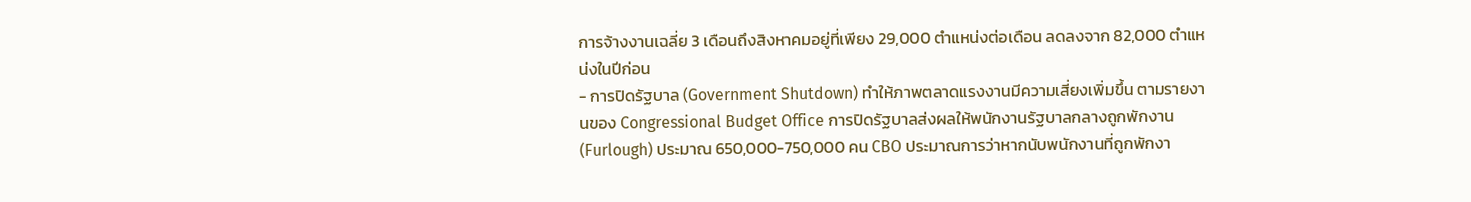การจ้างงานเฉลี่ย 3 เดือนถึงสิงหาคมอยู่ที่เพียง 29,000 ตำแหน่งต่อเดือน ลดลงจาก 82,000 ตำแหน่งในปีก่อน
- การปิดรัฐบาล (Government Shutdown) ทำให้ภาพตลาดแรงงานมีความเสี่ยงเพิ่มขึ้น ตามรายงานของ Congressional Budget Office การปิดรัฐบาลส่งผลให้พนักงานรัฐบาลกลางถูกพักงาน (Furlough) ประมาณ 650,000-750,000 คน CBO ประมาณการว่าหากนับพนักงานที่ถูกพักงา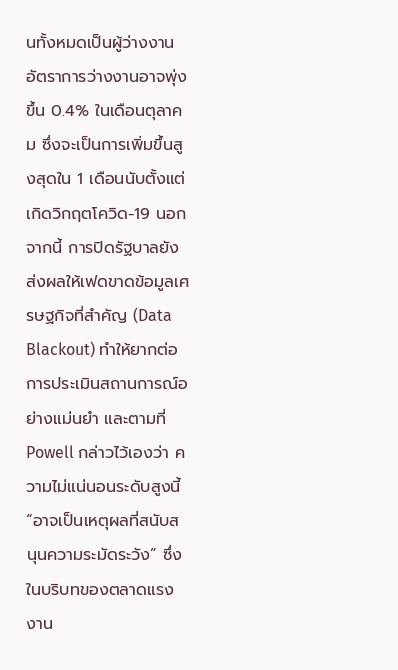นทั้งหมดเป็นผู้ว่างงาน อัตราการว่างงานอาจพุ่งขึ้น 0.4% ในเดือนตุลาคม ซึ่งจะเป็นการเพิ่มขึ้นสูงสุดใน 1 เดือนนับตั้งแต่เกิดวิกฤตโควิด-19 นอกจากนี้ การปิดรัฐบาลยังส่งผลให้เฟดขาดข้อมูลเศรษฐกิจที่สำคัญ (Data Blackout) ทำให้ยากต่อการประเมินสถานการณ์อย่างแม่นยำ และตามที่ Powell กล่าวไว้เองว่า ความไม่แน่นอนระดับสูงนี้ “อาจเป็นเหตุผลที่สนับสนุนความระมัดระวัง” ซึ่งในบริบทของตลาดแรงงาน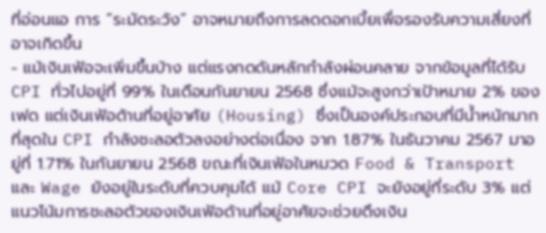ที่อ่อนแอ การ “ระมัดระวัง” อาจหมายถึงการลดดอกเบี้ยเพื่อรองรับความเสี่ยงที่อาจเกิดขึ้น
- แม้เงินเฟ้อจะเพิ่มขึ้นบ้าง แต่แรงกดดันหลักกำลังผ่อนคลาย จากข้อมูลที่ได้รับ CPI ทั่วไปอยู่ที่ 99% ในเดือนกันยายน 2568 ซึ่งแม้จะสูงกว่าเป้าหมาย 2% ของเฟด แต่เงินเฟ้อด้านที่อยู่อาศัย (Housing) ซึ่งเป็นองค์ประกอบที่มีน้ำหนักมากที่สุดใน CPI กำลังชะลอตัวลงอย่างต่อเนื่อง จาก 1.87% ในธันวาคม 2567 มาอยู่ที่ 1.71% ในกันยายน 2568 ขณะที่เงินเฟ้อในหมวด Food & Transport และ Wage ยังอยู่ในระดับที่ควบคุมได้ แม้ Core CPI จะยังอยู่ที่ระดับ 3% แต่แนวโน้มการชะลอตัวของเงินเฟ้อด้านที่อยู่อาศัยจะช่วยดึงเงิน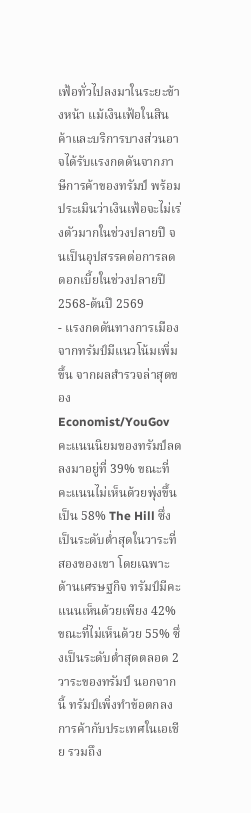เฟ้อทั่วไปลงมาในระยะข้างหน้า แม้เงินเฟ้อในสินค้าและบริการบางส่วนอาจได้รับแรงกดดันจากภาษีการค้าของทรัมป์ พร้อมประเมินว่าเงินเฟ้อจะไม่เร่งตัวมากในช่วงปลายปี จนเป็นอุปสรรคต่อการลดดอกเบี้ยในช่วงปลายปี 2568-ต้นปี 2569
- แรงกดดันทางการเมืองจากทรัมป์มีแนวโน้มเพิ่มขึ้น จากผลสำรวจล่าสุดของ Economist/YouGov คะแนนนิยมของทรัมป์ลดลงมาอยู่ที่ 39% ขณะที่คะแนนไม่เห็นด้วยพุ่งขึ้นเป็น 58% The Hill ซึ่งเป็นระดับต่ำสุดในวาระที่สองของเขา โดยเฉพาะด้านเศรษฐกิจ ทรัมป์มีคะแนนเห็นด้วยเพียง 42% ขณะที่ไม่เห็นด้วย 55% ซึ่งเป็นระดับต่ำสุดตลอด 2 วาระของทรัมป์ นอกจากนี้ ทรัมป์เพิ่งทำข้อตกลงการค้ากับประเทศในเอเชีย รวมถึง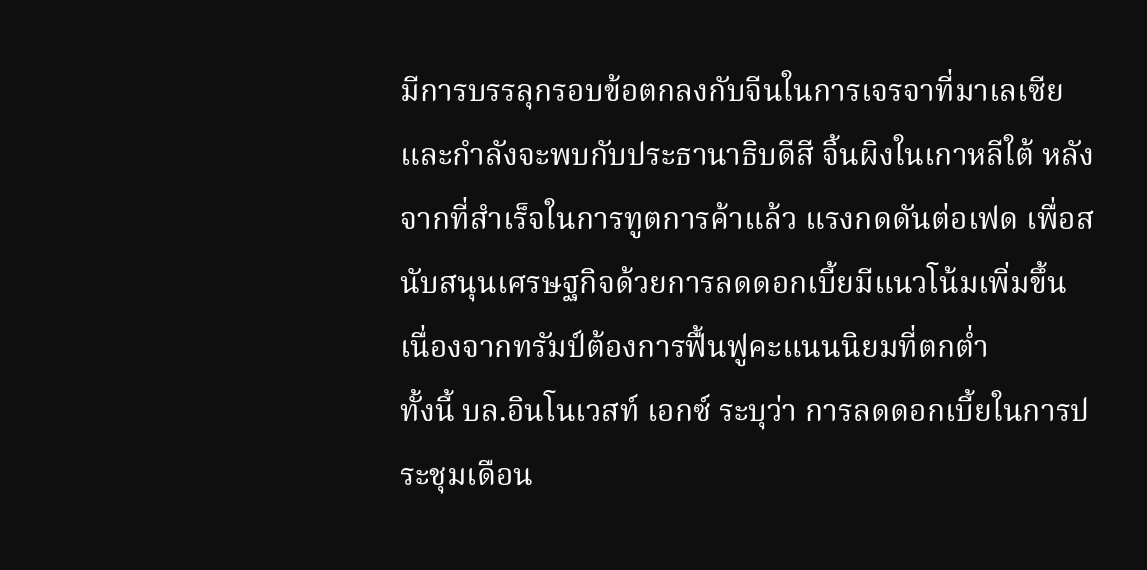มีการบรรลุกรอบข้อตกลงกับจีนในการเจรจาที่มาเลเซีย และกำลังจะพบกับประธานาธิบดีสี จิ้นผิงในเกาหลีใต้ หลังจากที่สำเร็จในการทูตการค้าแล้ว แรงกดดันต่อเฟด เพื่อสนับสนุนเศรษฐกิจด้วยการลดดอกเบี้ยมีแนวโน้มเพิ่มขึ้น เนื่องจากทรัมป์ต้องการฟื้นฟูคะแนนนิยมที่ตกต่ำ
ทั้งนี้ บล.อินโนเวสท์ เอกซ์ ระบุว่า การลดดอกเบี้ยในการประชุมเดือน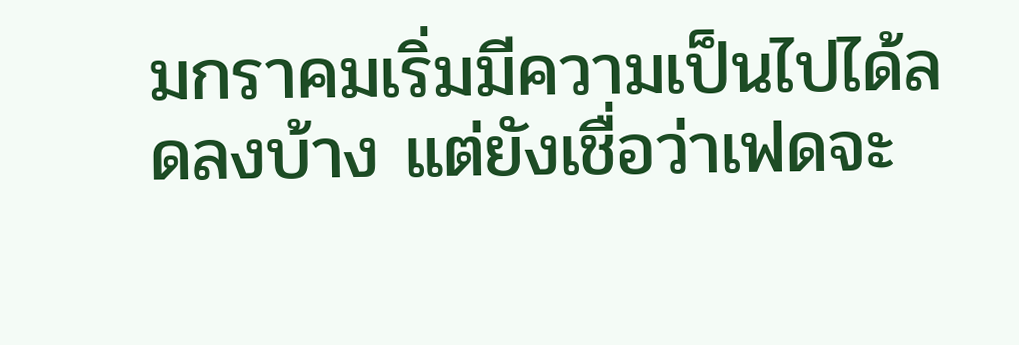มกราคมเริ่มมีความเป็นไปได้ลดลงบ้าง แต่ยังเชื่อว่าเฟดจะ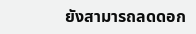ยังสามารถลดดอก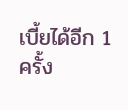เบี้ยได้อีก 1 ครั้ง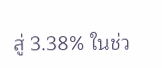สู่ 3.38% ในช่ว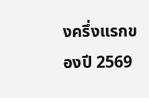งครึ่งแรกของปี 2569